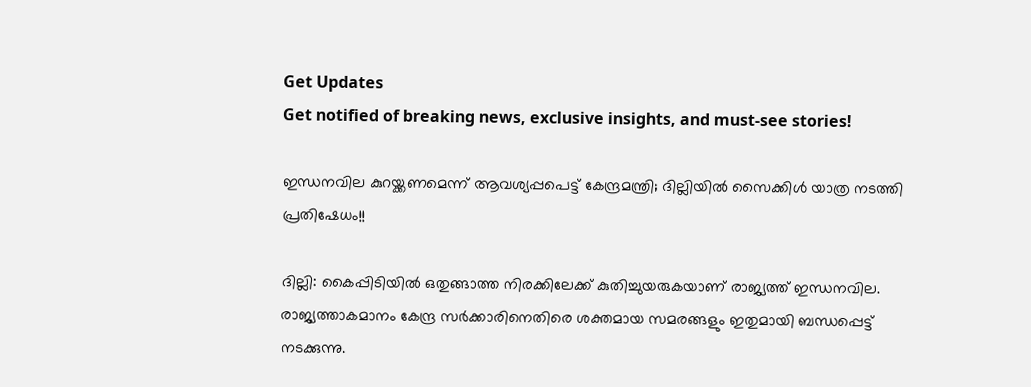Get Updates
Get notified of breaking news, exclusive insights, and must-see stories!

ഇന്ധനവില കുറയ്ക്കണമെന്ന് ആവശ്യപ്പപെട്ട് കേന്ദ്രമന്ത്രി; ദില്ലിയിൽ സൈക്കിൾ യാത്ര നടത്തി പ്രതിഷേധം!!

ദില്ലി: കൈപ്പിടിയിൽ ഒതുങ്ങാത്ത നിരക്കിലേക്ക് കുതിച്ചുയരുകയാണ് രാജ്യത്ത് ഇന്ധനവില. രാജ്യത്താകമാനം കേന്ദ്ര സർക്കാരിനെതിരെ ശക്തമായ സമരങ്ങളും ഇതുമായി ബന്ധപ്പെട്ട് നടക്കുന്നു.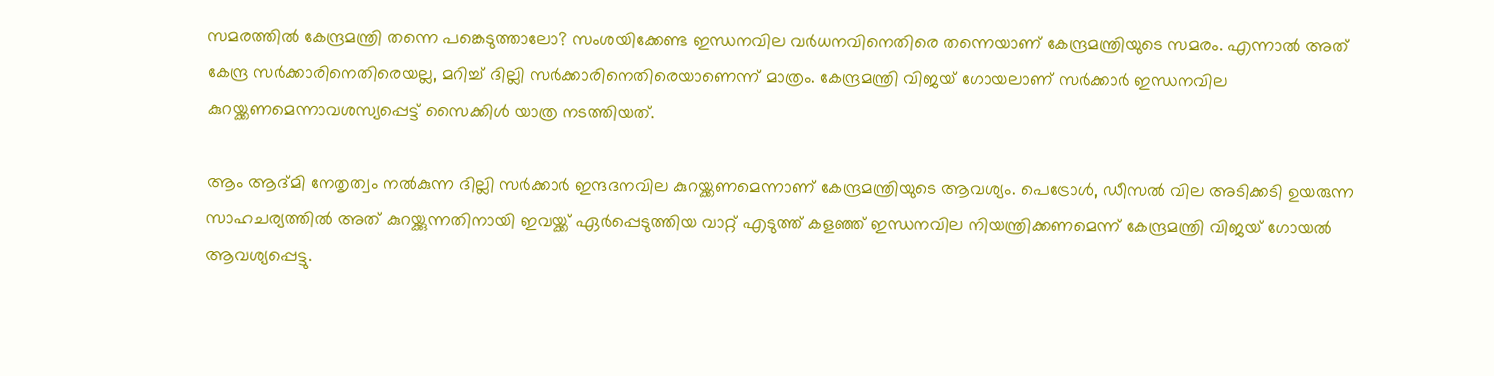സമരത്തിൽ കേന്ദ്രമന്ത്രി തന്നെ പങ്കെടുത്താലോ? സംശയിക്കേണ്ട ഇന്ധനവില വർധനവിനെതിരെ തന്നെയാണ് കേന്ദ്രമന്ത്രിയുടെ സമരം. എന്നാൽ അത് കേന്ദ്ര സർക്കാരിനെതിരെയല്ല, മറിച്ച് ദില്ലി സർക്കാരിനെതിരെയാണെന്ന് മാത്രം. കേന്ദ്രമന്ത്രി വിജയ് ഗോയലാണ് സർക്കാർ ഇന്ധനവില കുറയ്ക്കണമെന്നാവശസ്യപ്പെട്ട് സൈക്കിൾ യാത്ര നടത്തിയത്.

ആം ആദ്മി നേതൃത്വം നൽ‍കുന്ന ദില്ലി സർക്കാർ ഇന്ദദനവില കുറയ്ക്കണമെന്നാണ് കേന്ദ്രമന്ത്രിയുടെ ആവശ്യം. പെട്രോൾ, ഡീസൽ വില അടിക്കടി ഉയരുന്ന സാഹചര്യത്തിൽ അത് കുറയ്ക്കുന്നതിനായി ഇവയ്ക്ക് ഏർപ്പെടുത്തിയ വാറ്റ് എടുത്ത് കളഞ്ഞ് ഇന്ധനവില നിയന്ത്രിക്കണമെന്ന് കേന്ദ്രമന്ത്രി വിജയ് ഗോയൽ ആവശ്യപ്പെട്ടു.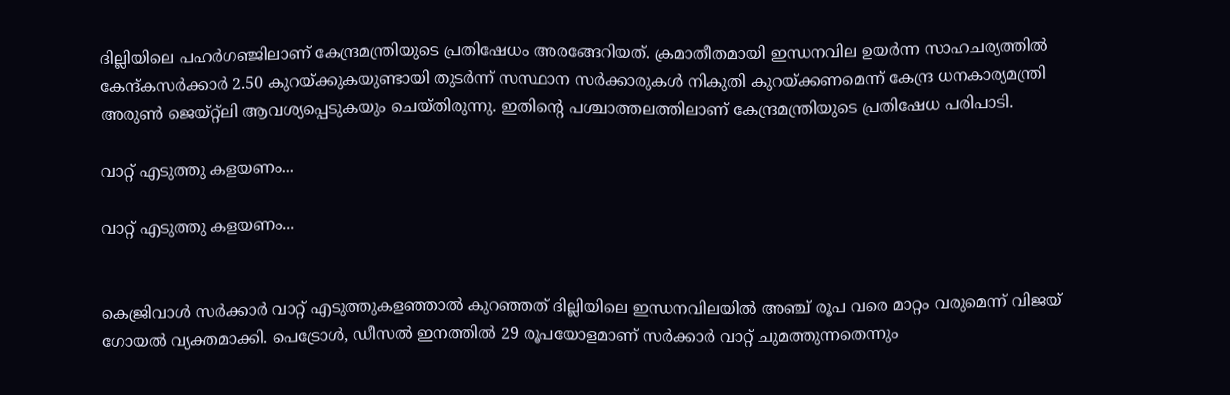ദില്ലിയിലെ പഹർഗഞ്ജിലാണ് കേന്ദ്രമന്ത്രിയുടെ പ്രതിഷേധം അരങ്ങേറിയത്. ക്രമാതീതമായി ഇന്ധനവില ഉയർന്ന സാഹചര്യത്തിൽ കേന്ദ്കസർക്കാർ 2.50 കുറയ്ക്കുകയുണ്ടായി തുടർന്ന് സസ്ഥാന സർക്കാരുകൾ നികുതി കുറയ്ക്കണമെന്ന് കേന്ദ്ര ധനകാര്യമന്ത്രി അരുൺ ജെയ്റ്റ്ലി ആവശ്യപ്പെടുകയും ചെയ്തിരുന്നു. ഇതിന്റെ പശ്ചാത്തലത്തിലാണ് കേന്ദ്രമന്ത്രിയുടെ പ്രതിഷേധ പരിപാടി.

വാറ്റ് എടുത്തു കളയണം...

വാറ്റ് എടുത്തു കളയണം...


കെജ്രിവാൾ സർക്കാർ വാറ്റ് എടുത്തുകളഞ്ഞാൽ കുറഞ്ഞത് ദില്ലിയിലെ ഇന്ധനവിലയിൽ അഞ്ച് രൂപ വരെ മാറ്റം വരുമെന്ന് വിജയ് ഗോയൽ വ്യക്തമാക്കി. പെട്രോൾ, ഡീസൽ ഇനത്തിൽ 29 രൂപയോളമാണ് സർക്കാർ വാറ്റ് ചുമത്തുന്നതെന്നും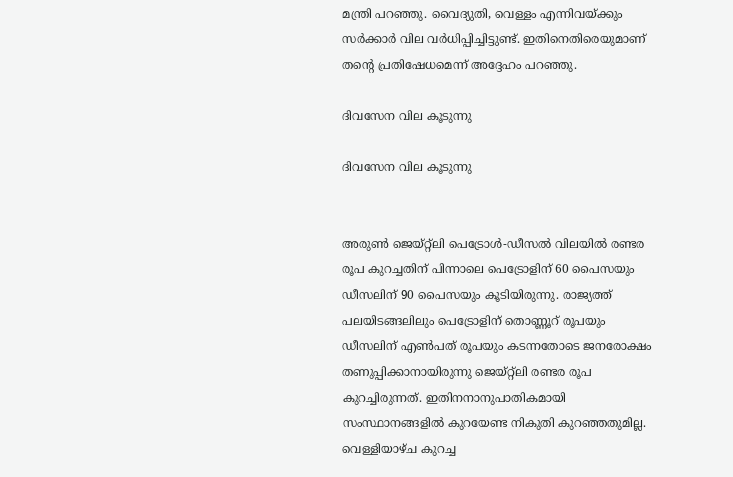മന്ത്രി പറഞ്ഞു. വൈദ്യുതി, വെള്ളം എന്നിവയ്ക്കും സർക്കാർ വില വർധിപ്പിച്ചിട്ടുണ്ട്. ഇതിനെതിരെയുമാണ് തന്റെ പ്രതിഷേധമെന്ന് അദ്ദേഹം പറഞ്ഞു.

ദിവസേന വില കൂടുന്നു

ദിവസേന വില കൂടുന്നു


അരുൺ ജെയ്റ്റ്ലി പെട്രോൾ-ഡീസൽ വിലയിൽ രണ്ടര രൂപ കുറച്ചതിന് പിന്നാലെ പെട്രോളിന് 60 പൈസയും ഡീസലിന് 90 പൈസയും കൂടിയിരുന്നു. രാജ്യത്ത് പലയിടങ്ങലിലും പെട്രോളിന് തൊണ്ണൂറ് രൂപയും ഡീസലിന് എൺപത് രൂപയും കടന്നതോടെ ജനരോക്ഷം തണുപ്പിക്കാനായിരുന്നു ജെയ്റ്റ്ലി രണ്ടര രൂപ കുറച്ചിരുന്നത്. ഇതിനനാനുപാതികമായി സംസ്ഥാനങ്ങളിൽ കുറയേണ്ട നികുതി കുറഞ്ഞതുമില്ല. വെള്ളിയാഴ്ച കുറച്ച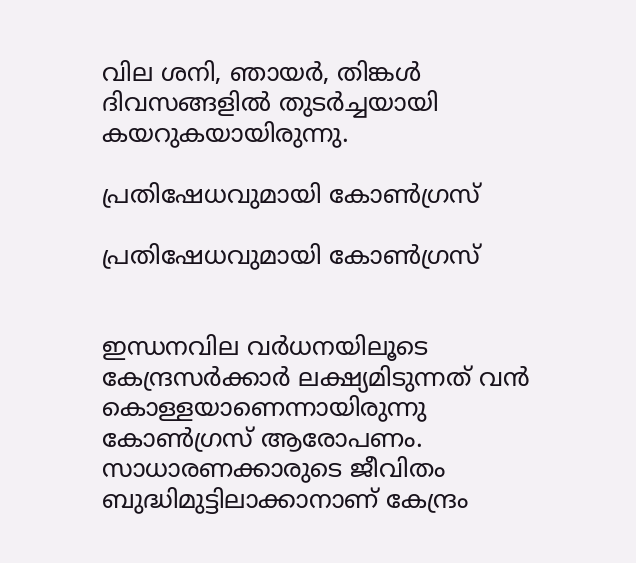വില ശനി, ഞായർ, തിങ്കൾ ദിവസങ്ങളിൽ തുടർച്ചയായി കയറുകയായിരുന്നു.

പ്രതിഷേധവുമായി കോൺഗ്രസ്

പ്രതിഷേധവുമായി കോൺഗ്രസ്


ഇന്ധനവില വര്‍ധനയിലൂടെ കേന്ദ്രസര്‍ക്കാര്‍ ലക്ഷ്യമിടുന്നത് വന്‍ കൊള്ളയാണെന്നായിരുന്നു കോൺഗ്രസ് ആരോപണം. സാധാരണക്കാരുടെ ജീവിതം ബുദ്ധിമുട്ടിലാക്കാനാണ് കേന്ദ്രം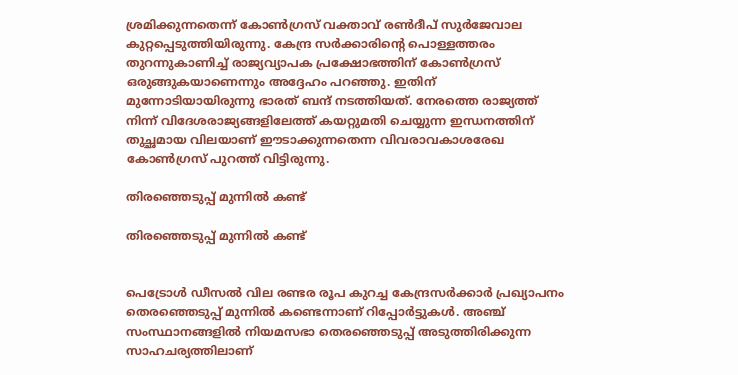ശ്രമിക്കുന്നതെന്ന് കോണ്‍ഗ്രസ് വക്താവ് രണ്‍ദീപ് സുര്‍ജേവാല കുറ്റപ്പെടുത്തിയിരുന്നു. കേന്ദ്ര സര്‍ക്കാരിന്റെ പൊള്ളത്തരം തുറന്നുകാണിച്ച് രാജ്യവ്യാപക പ്രക്ഷോഭത്തിന് കോണ്‍ഗ്രസ് ഒരുങ്ങുകയാണെന്നും അദ്ദേഹം പറഞ്ഞു. ഇതിന് മുന്നോടിയായിരുന്നു ഭാരത് ബന്ദ് നടത്തിയത്. നേരത്തെ രാജ്യത്ത് നിന്ന് വിദേശരാജ്യങ്ങളിലേത്ത് കയറ്റുമതി ചെയ്യുന്ന ഇന്ധനത്തിന് തുച്ഛമായ വിലയാണ് ഈടാക്കുന്നതെന്ന വിവരാവകാശരേഖ കോണ്‍ഗ്രസ് പുറത്ത് വിട്ടിരുന്നു.

തിരഞ്ഞെടുപ്പ് മുന്നിൽ കണ്ട്

തിരഞ്ഞെടുപ്പ് മുന്നിൽ കണ്ട്


പെട്രോള്‍ ഡീസല്‍ വില രണ്ടര രൂപ കുറച്ച കേന്ദ്രസര്‍ക്കാര്‍ പ്രഖ്യാപനം തെരഞ്ഞെടുപ്പ് മുന്നില്‍ കണ്ടെന്നാണ് റിപ്പോർട്ടുകൾ. അഞ്ച് സംസ്ഥാനങ്ങളില്‍ നിയമസഭാ തെരഞ്ഞെടുപ്പ് അടുത്തിരിക്കുന്ന സാഹചര്യത്തിലാണ്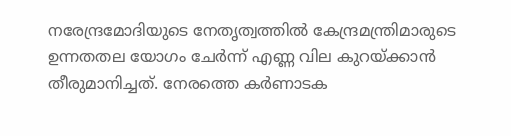നരേന്ദ്രമോദിയുടെ നേതൃത്വത്തില്‍ കേന്ദ്രമന്ത്രിമാരുടെ ഉന്നതതല യോഗം ചേര്‍ന്ന് എണ്ണ വില കുറയ്ക്കാന്‍ തീരുമാനിച്ചത്. നേരത്തെ കര്‍ണാടക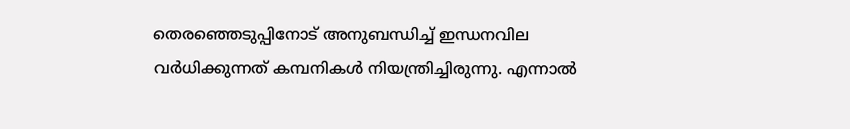തെരഞ്ഞെടുപ്പിനോട് അനുബന്ധിച്ച് ഇന്ധനവില വര്‍ധിക്കുന്നത് കമ്പനികള്‍ നിയന്ത്രിച്ചിരുന്നു. എന്നാല്‍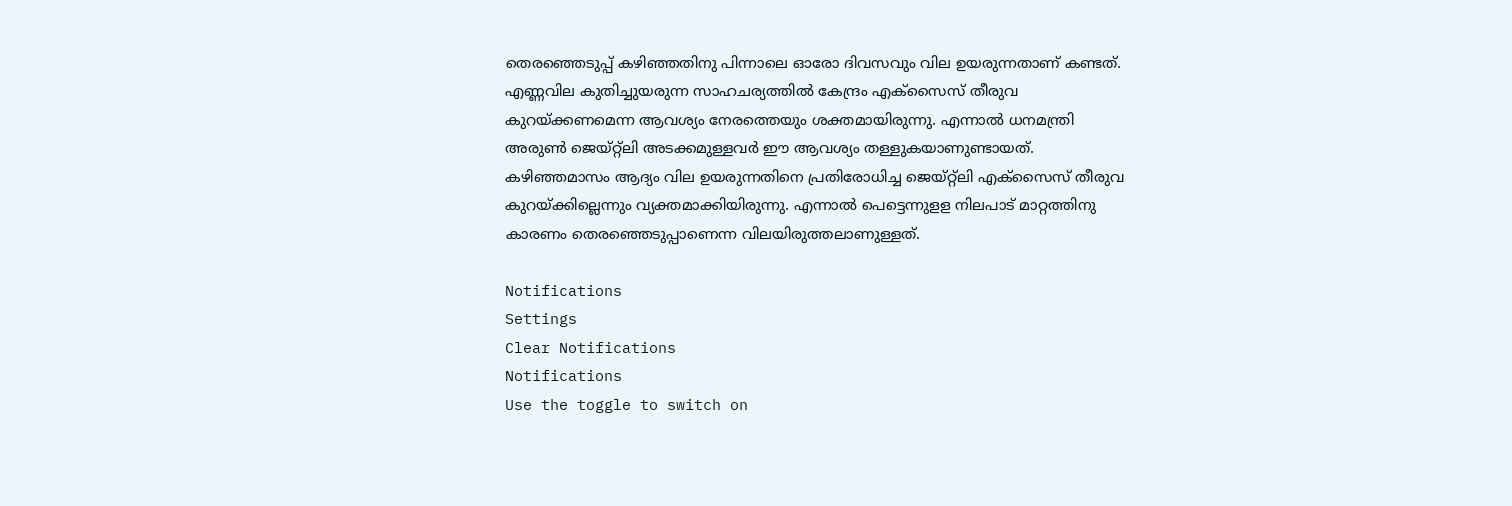തെരഞ്ഞെടുപ്പ് കഴിഞ്ഞതിനു പിന്നാലെ ഓരോ ദിവസവും വില ഉയരുന്നതാണ് കണ്ടത്. എണ്ണവില കുതിച്ചുയരുന്ന സാഹചര്യത്തില്‍ കേന്ദ്രം എക്‌സൈസ് തീരുവ കുറയ്ക്കണമെന്ന ആവശ്യം നേരത്തെയും ശക്തമായിരുന്നു. എന്നാല്‍ ധനമന്ത്രി അരുണ്‍ ജെയ്റ്റ്‌ലി അടക്കമുള്ളവര്‍ ഈ ആവശ്യം തള്ളുകയാണുണ്ടായത്. കഴിഞ്ഞമാസം ആദ്യം വില ഉയരുന്നതിനെ പ്രതിരോധിച്ച ജെയ്റ്റ്‌ലി എക്‌സൈസ് തീരുവ കുറയ്ക്കില്ലെന്നും വ്യക്തമാക്കിയിരുന്നു. എന്നാല്‍ പെട്ടെന്നുളള നിലപാട് മാറ്റത്തിനു കാരണം തെരഞ്ഞെടുപ്പാണെന്ന വിലയിരുത്തലാണുള്ളത്.

Notifications
Settings
Clear Notifications
Notifications
Use the toggle to switch on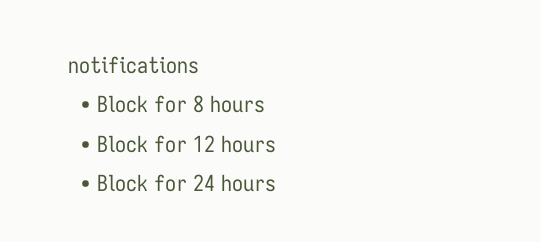notifications
  • Block for 8 hours
  • Block for 12 hours
  • Block for 24 hours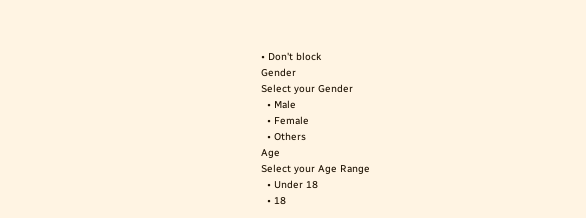• Don't block
Gender
Select your Gender
  • Male
  • Female
  • Others
Age
Select your Age Range
  • Under 18
  • 18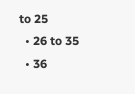to 25
  • 26 to 35
  • 36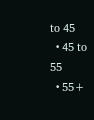to 45
  • 45 to 55
  • 55+